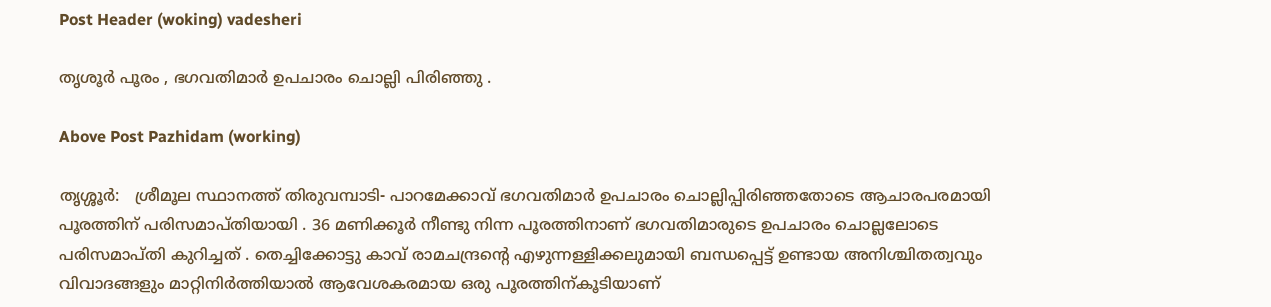Post Header (woking) vadesheri

തൃശൂർ പൂരം , ഭഗവതിമാർ ഉപചാരം ചൊല്ലി പിരിഞ്ഞു .

Above Post Pazhidam (working)

തൃശ്ശൂർ:   ശ്രീമൂല സ്ഥാനത്ത് തിരുവമ്പാടി- പാറമേക്കാവ് ഭഗവതിമാര്‍ ഉപചാരം ചൊല്ലിപ്പിരിഞ്ഞതോടെ ആചാരപരമായി പൂരത്തിന് പരിസമാപ്തിയായി . 36 മണിക്കൂർ നീണ്ടു നിന്ന പൂരത്തിനാണ് ഭഗവതിമാരുടെ ഉപചാരം ചൊല്ലലോടെ പരിസമാപ്തി കുറിച്ചത് . തെച്ചിക്കോട്ടു കാവ് രാമചന്ദ്രന്റെ എഴുന്നള്ളിക്കലുമായി ബന്ധപ്പെട്ട് ഉണ്ടായ അനിശ്ചിതത്വവും വിവാദങ്ങളും മാറ്റിനിര്‍ത്തിയാല്‍ ആവേശകരമായ ഒരു പൂരത്തിന്കൂടിയാണ്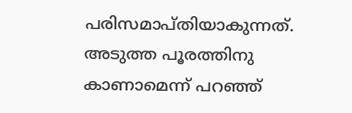പരിസമാപ്തിയാകുന്നത്.
അടുത്ത പൂരത്തിനു കാണാമെന്ന് പറഞ്ഞ്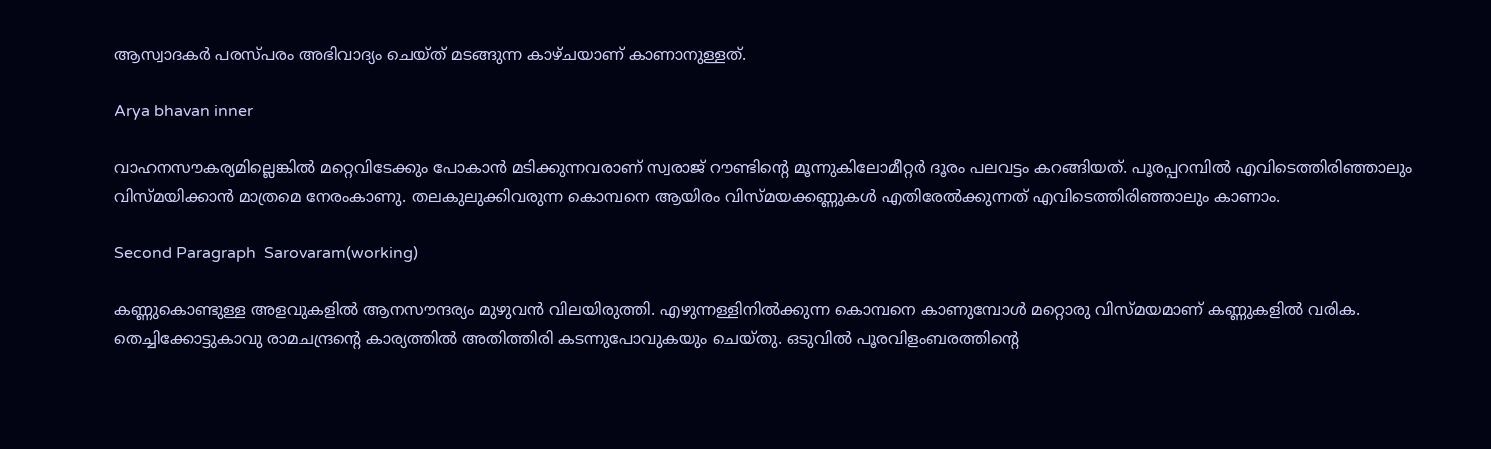ആസ്വാദകര്‍ പരസ്പരം അഭിവാദ്യം ചെയ്ത് മടങ്ങുന്ന കാഴ്ചയാണ് കാണാനുള്ളത്.

Arya bhavan inner

വാഹനസൗകര്യമില്ലെങ്കില്‍ മറ്റെവിടേക്കും പോകാന്‍ മടിക്കുന്നവരാണ് സ്വരാജ് റൗണ്ടിന്റെ മൂന്നുകിലോമീറ്റര്‍ ദൂരം പലവട്ടം കറങ്ങിയത്. പൂരപ്പറമ്പില്‍ എവിടെത്തിരിഞ്ഞാലും വിസ്മയിക്കാന്‍ മാത്രമെ നേരംകാണു. തലകുലുക്കിവരുന്ന കൊമ്പനെ ആയിരം വിസ്മയക്കണ്ണുകള്‍ എതിരേല്‍ക്കുന്നത് എവിടെത്തിരിഞ്ഞാലും കാണാം.

Second Paragraph  Sarovaram(working)

കണ്ണുകൊണ്ടുള്ള അളവുകളില്‍ ആനസൗന്ദര്യം മുഴുവന്‍ വിലയിരുത്തി. എഴുന്നള്ളിനില്‍ക്കുന്ന കൊമ്പനെ കാണുമ്പോള്‍ മറ്റൊരു വിസ്മയമാണ് കണ്ണുകളില്‍ വരിക. തെച്ചിക്കോട്ടുകാവു രാമചന്ദ്രന്റെ കാര്യത്തില്‍ അതിത്തിരി കടന്നുപോവുകയും ചെയ്തു. ഒടുവില്‍ പൂരവിളംബരത്തിന്റെ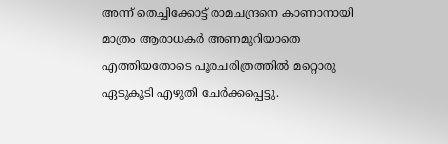അന്ന് തെച്ചിക്കോട്ട് രാമചന്ദ്രനെ കാണാനായി മാത്രം ആരാധകര്‍ അണമുറിയാതെ എത്തിയതോടെ പൂരചരിത്രത്തില്‍ മറ്റൊരു ഏടുകൂടി എഴുതി ചേര്‍ക്കപ്പെട്ടു.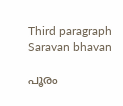Third paragraph Saravan bhavan

പൂരം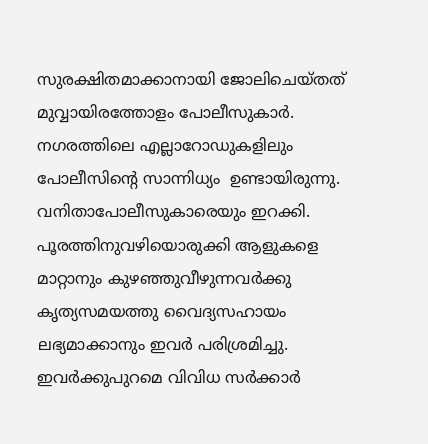സുരക്ഷിതമാക്കാനായി ജോലിചെയ്തത് മുവ്വായിരത്തോളം പോലീസുകാര്‍. നഗരത്തിലെ എല്ലാറോഡുകളിലും പോലീസിന്റെ സാന്നിധ്യം  ഉണ്ടായിരുന്നു. വനിതാപോലീസുകാരെയും ഇറക്കി. പൂരത്തിനുവഴിയൊരുക്കി ആളുകളെ മാറ്റാനും കുഴഞ്ഞുവീഴുന്നവര്‍ക്കു കൃത്യസമയത്തു വൈദ്യസഹായം ലഭ്യമാക്കാനും ഇവര്‍ പരിശ്രമിച്ചു. ഇവര്‍ക്കുപുറമെ വിവിധ സര്‍ക്കാര്‍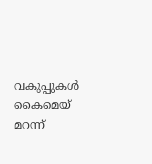വകുപ്പുകള്‍ കൈമെയ് മറന്ന്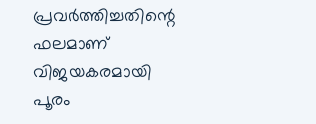പ്രവര്‍ത്തിച്ചതിന്റെ ഫലമാണ് വിജയകരമായി പൂരം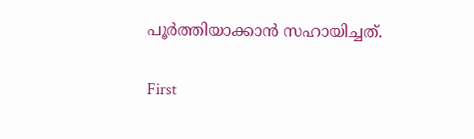പൂര്‍ത്തിയാക്കാന്‍ സഹായിച്ചത്.

First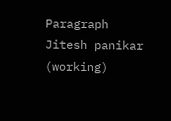Paragraph Jitesh panikar (working)